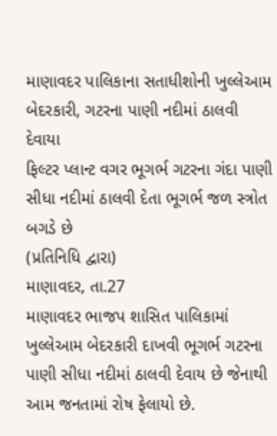માણાવદર પાલિકાના સતાધીશોની ખુલ્લેઆમ બેદરકારી, ગટરના પાણી નદીમાં ઠાલવી દેવાયા
ફિલ્ટર પ્લાન્ટ વગર ભૂગર્ભ ગટરના ગંદા પાણી સીધા નદીમાં ઠાલવી દેતા ભૂગર્ભ જળ સ્ત્રોત બગડે છે
(પ્રતિનિધિ દ્વારા)
માણાવદર, તા.27
માણાવદર ભાજપ શાસિત પાલિકામાં ખુલ્લેઆમ બેદરકારી દાખવી ભૂગર્ભ ગટરના પાણી સીધા નદીમાં ઠાલવી દેવાય છે જેનાથી આમ જનતામાં રોષ ફેલાયો છે.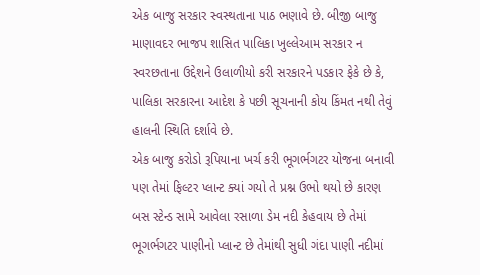એક બાજુ સરકાર સ્વસ્થતાના પાઠ ભણાવે છે. બીજી બાજુ માણાવદર ભાજપ શાસિત પાલિકા ખુલ્લેઆમ સરકાર ન સ્વરછતાના ઉદ્દેશને ઉલાળીયો કરી સરકારને પડકાર ફેકે છે કે, પાલિકા સરકારના આદેશ કે પછી સૂચનાની કોય કિંમત નથી તેવું હાલની સ્થિતિ દર્શાવે છે.
એક બાજુ કરોડો રૂપિયાના ખર્ચ કરી ભૂગર્ભગટર યોજના બનાવી પણ તેમાં ફિલ્ટર પ્લાન્ટ ક્યાં ગયો તે પ્રશ્ન ઉભો થયો છે કારણ બસ સ્ટેન્ડ સામે આવેલા રસાળા ડેમ નદી કેહવાય છે તેમાં ભૂગર્ભગટર પાણીનો પ્લાન્ટ છે તેમાંથી સુધી ગંદા પાણી નદીમાં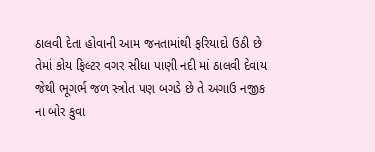ઠાલવી દેતા હોવાની આમ જનતામાંથી ફરિયાદો ઉઠી છે તેમાં કોય ફિલ્ટર વગર સીધા પાણી નદી માં ઠાલવી દેવાય જેથી ભૂગર્ભ જળ સ્ત્રોત પણ બગડે છે તે અગાઉ નજીક ના બોર કુવા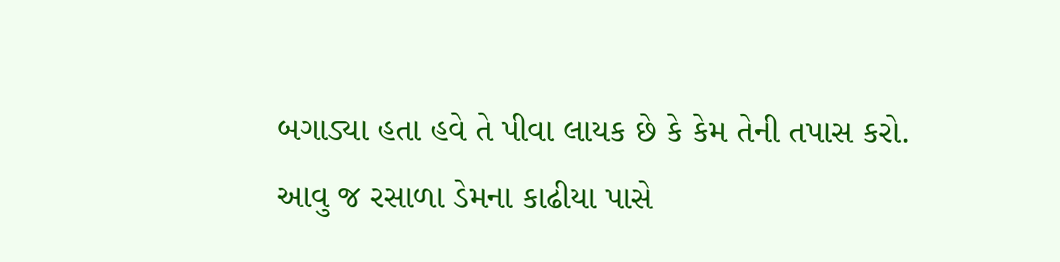બગાડ્યા હતા હવે તે પીવા લાયક છે કે કેમ તેની તપાસ કરો.
આવુ જ રસાળા ડેમના કાઢીયા પાસે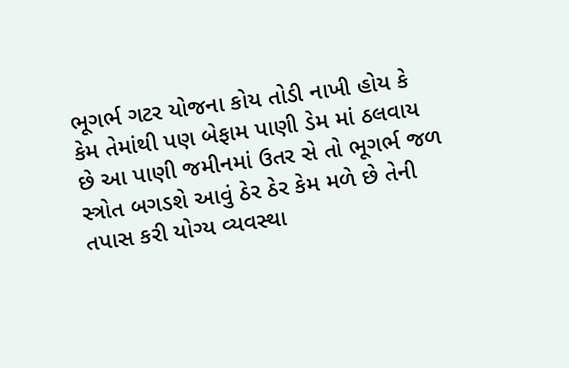ભૂગર્ભ ગટર યોજના કોય તોડી નાખી હોય કે કેમ તેમાંથી પણ બેફામ પાણી ડેમ માં ઠલવાય છે આ પાણી જમીનમાં ઉતર સે તો ભૂગર્ભ જળ સ્ત્રોત બગડશે આવું ઠેર ઠેર કેમ મળે છે તેની તપાસ કરી યોગ્ય વ્યવસ્થા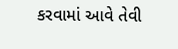કરવામાં આવે તેવી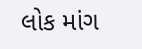લોક માંગ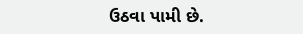ઉઠવા પામી છે.